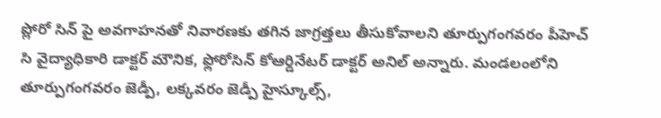ప్లోరో సిన్ పై అవగాహనతో నివారణకు తగిన జాగ్రత్తలు తీసుకోవాలని తూర్పుగంగవరం పీహెచ్ సి వైద్యాధికారి డాక్టర్ మౌనిక, ఫ్లోరోసిన్ కోఆర్డినేటర్ డాక్టర్ అనిల్ అన్నారు. మండలంలోని తూర్పుగంగవరం జెడ్పీ, లక్కవరం జెడ్పీ హైస్కూల్స్,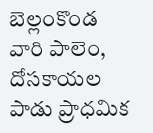బెల్లంకొండ వారి పాలెం, దోసకాయల పాడు ప్రాధమిక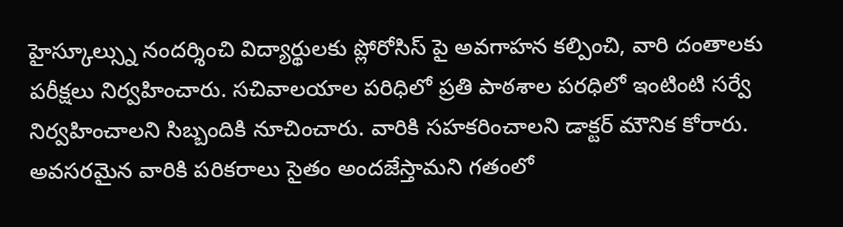హైస్కూల్స్ను నందర్శించి విద్యార్థులకు ప్లోరోసిస్ పై అవగాహన కల్పించి, వారి దంతాలకు పరీక్షలు నిర్వహించారు. సచివాలయాల పరిధిలో ప్రతి పాఠశాల పరధిలో ఇంటింటి సర్వే నిర్వహించాలని సిబ్బందికి నూచించారు. వారికి సహకరించాలని డాక్టర్ మౌనిక కోరారు. అవసరమైన వారికి పరికరాలు సైతం అందజేస్తామని గతంలో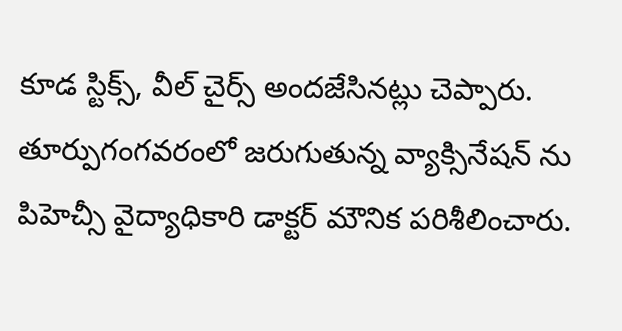కూడ స్టిక్స్, వీల్ చైర్స్ అందజేసినట్లు చెప్పారు.
తూర్పుగంగవరంలో జరుగుతున్న వ్యాక్సినేషన్ ను పిహెచ్సీ వైద్యాధికారి డాక్టర్ మౌనిక పరిశీలించారు.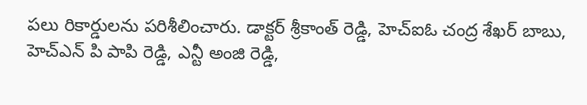పలు రికార్డులను పరిశీలించారు. డాక్టర్ శ్రీకాంత్ రెడ్డి, హెచ్ఐఓ చంద్ర శేఖర్ బాబు, హెచ్ఎన్ పి పాపి రెడ్డి, ఎన్టీ అంజి రెడ్డి,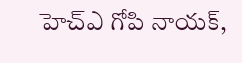హెచ్ఎ గోపి నాయక్,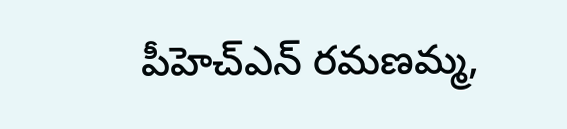పీహెచ్ఎన్ రమణమ్మ,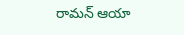రామన్ ఆయా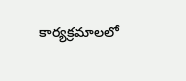కార్యక్రమాలలో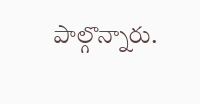పాల్గొన్నారు.